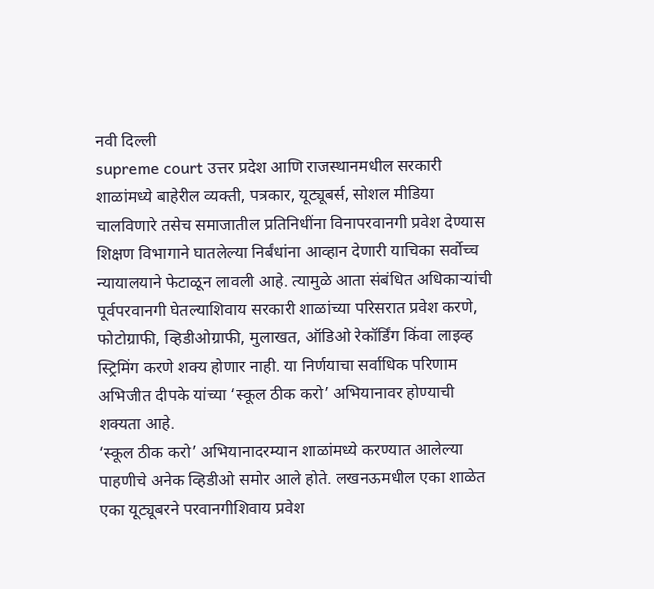नवी दिल्ली
supreme court उत्तर प्रदेश आणि राजस्थानमधील सरकारी शाळांमध्ये बाहेरील व्यक्ती, पत्रकार, यूट्यूबर्स, सोशल मीडिया चालविणारे तसेच समाजातील प्रतिनिधींना विनापरवानगी प्रवेश देण्यास शिक्षण विभागाने घातलेल्या निर्बंधांना आव्हान देणारी याचिका सर्वोच्च न्यायालयाने फेटाळून लावली आहे. त्यामुळे आता संबंधित अधिकाऱ्यांची पूर्वपरवानगी घेतल्याशिवाय सरकारी शाळांच्या परिसरात प्रवेश करणे, फोटोग्राफी, व्हिडीओग्राफी, मुलाखत, ऑडिओ रेकॉर्डिंग किंवा लाइव्ह स्ट्रिमिंग करणे शक्य होणार नाही. या निर्णयाचा सर्वाधिक परिणाम अभिजीत दीपके यांच्या ‘स्कूल ठीक करो’ अभियानावर होण्याची शक्यता आहे.
‘स्कूल ठीक करो’ अभियानादरम्यान शाळांमध्ये करण्यात आलेल्या पाहणीचे अनेक व्हिडीओ समोर आले होते. लखनऊमधील एका शाळेत एका यूट्यूबरने परवानगीशिवाय प्रवेश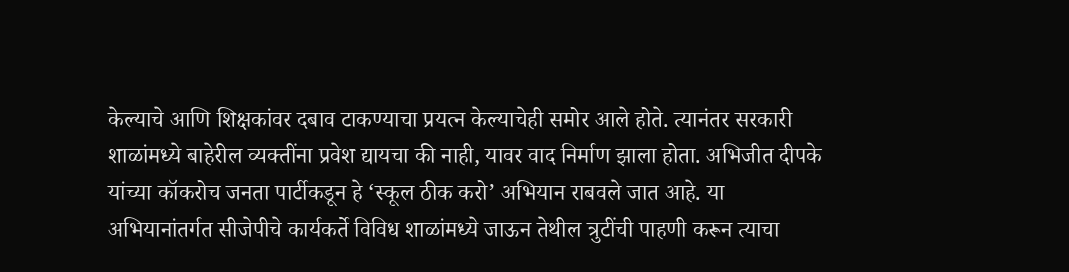केल्याचे आणि शिक्षकांवर दबाव टाकण्याचा प्रयत्न केल्याचेही समोर आले होते. त्यानंतर सरकारी शाळांमध्ये बाहेरील व्यक्तींना प्रवेश द्यायचा की नाही, यावर वाद निर्माण झाला होता. अभिजीत दीपके यांच्या कॉकरोच जनता पार्टीकडून हे ‘स्कूल ठीक करो’ अभियान राबवले जात आहे. या अभियानांतर्गत सीजेपीचे कार्यकर्ते विविध शाळांमध्ये जाऊन तेथील त्रुटींची पाहणी करून त्याचा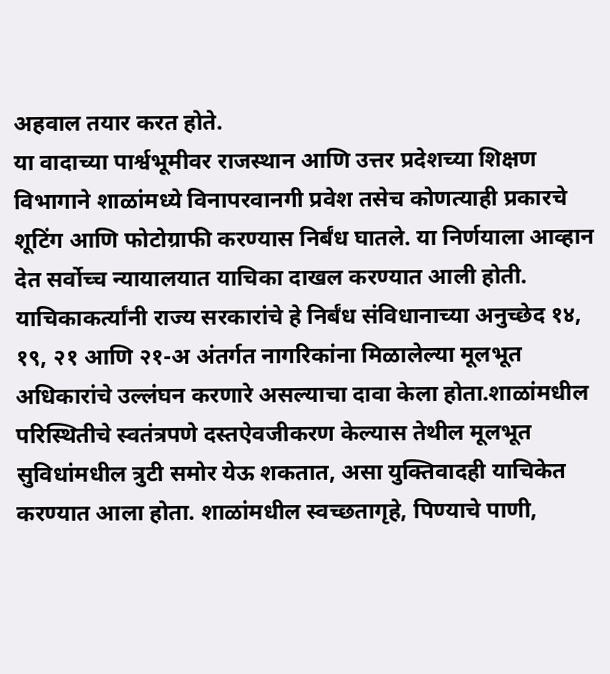अहवाल तयार करत होते.
या वादाच्या पार्श्वभूमीवर राजस्थान आणि उत्तर प्रदेशच्या शिक्षण विभागाने शाळांमध्ये विनापरवानगी प्रवेश तसेच कोणत्याही प्रकारचे शूटिंग आणि फोटोग्राफी करण्यास निर्बंध घातले. या निर्णयाला आव्हान देत सर्वोच्च न्यायालयात याचिका दाखल करण्यात आली होती. याचिकाकर्त्यांनी राज्य सरकारांचे हे निर्बंध संविधानाच्या अनुच्छेद १४, १९, २१ आणि २१-अ अंतर्गत नागरिकांना मिळालेल्या मूलभूत अधिकारांचे उल्लंघन करणारे असल्याचा दावा केला होता.शाळांमधील परिस्थितीचे स्वतंत्रपणे दस्तऐवजीकरण केल्यास तेथील मूलभूत सुविधांमधील त्रुटी समोर येऊ शकतात, असा युक्तिवादही याचिकेत करण्यात आला होता. शाळांमधील स्वच्छतागृहे, पिण्याचे पाणी,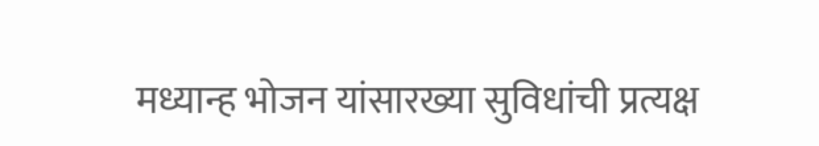मध्यान्ह भोजन यांसारख्या सुविधांची प्रत्यक्ष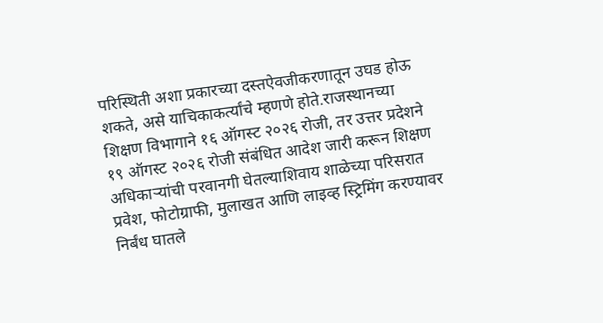परिस्थिती अशा प्रकारच्या दस्तऐवजीकरणातून उघड होऊ शकते, असे याचिकाकर्त्यांचे म्हणणे होते.राजस्थानच्या शिक्षण विभागाने १६ ऑगस्ट २०२६ रोजी, तर उत्तर प्रदेशने १९ ऑगस्ट २०२६ रोजी संबंधित आदेश जारी करून शिक्षण अधिकाऱ्यांची परवानगी घेतल्याशिवाय शाळेच्या परिसरात प्रवेश, फोटोग्राफी, मुलाखत आणि लाइव्ह स्ट्रिमिंग करण्यावर निर्बंध घातले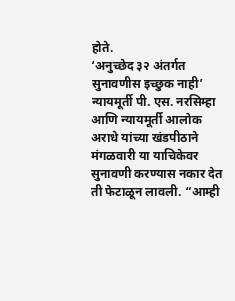होते.
‘अनुच्छेद ३२ अंतर्गत सुनावणीस इच्छुक नाही’
न्यायमूर्ती पी. एस. नरसिम्हा आणि न्यायमूर्ती आलोक अराधे यांच्या खंडपीठाने मंगळवारी या याचिकेवर सुनावणी करण्यास नकार देत ती फेटाळून लावली. “आम्ही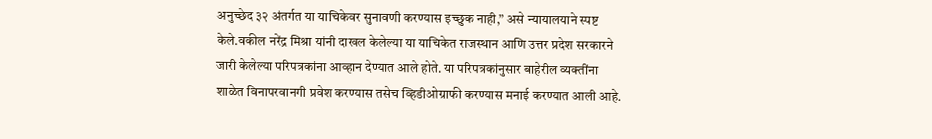अनुच्छेद ३२ अंतर्गत या याचिकेवर सुनावणी करण्यास इच्छुक नाही,” असे न्यायालयाने स्पष्ट केले.वकील नरेंद्र मिश्रा यांनी दाखल केलेल्या या याचिकेत राजस्थान आणि उत्तर प्रदेश सरकारने जारी केलेल्या परिपत्रकांना आव्हान देण्यात आले होते. या परिपत्रकांनुसार बाहेरील व्यक्तींना शाळेत विनापरवानगी प्रवेश करण्यास तसेच व्हिडीओग्राफी करण्यास मनाई करण्यात आली आहे.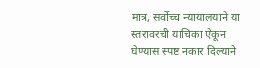मात्र, सर्वोच्च न्यायालयाने या स्तरावरची याचिका ऐकून घेण्यास स्पष्ट नकार दिल्याने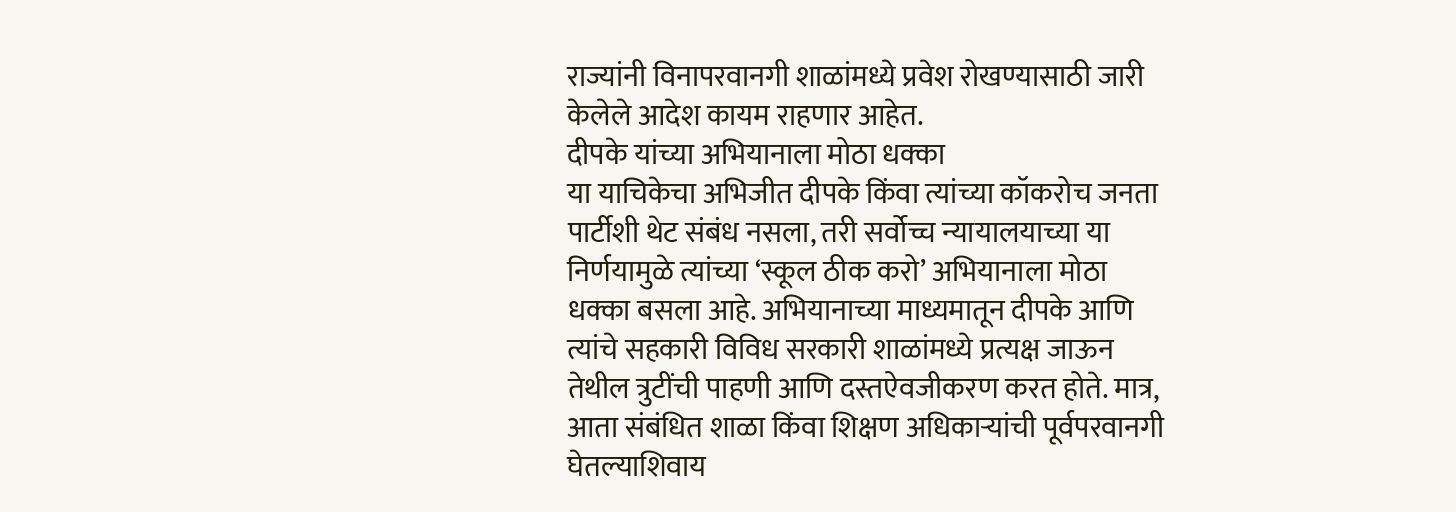राज्यांनी विनापरवानगी शाळांमध्ये प्रवेश रोखण्यासाठी जारी केलेले आदेश कायम राहणार आहेत.
दीपके यांच्या अभियानाला मोठा धक्का
या याचिकेचा अभिजीत दीपके किंवा त्यांच्या कॉकरोच जनता पार्टीशी थेट संबंध नसला, तरी सर्वोच्च न्यायालयाच्या या निर्णयामुळे त्यांच्या ‘स्कूल ठीक करो’ अभियानाला मोठा धक्का बसला आहे. अभियानाच्या माध्यमातून दीपके आणि त्यांचे सहकारी विविध सरकारी शाळांमध्ये प्रत्यक्ष जाऊन तेथील त्रुटींची पाहणी आणि दस्तऐवजीकरण करत होते. मात्र, आता संबंधित शाळा किंवा शिक्षण अधिकाऱ्यांची पूर्वपरवानगी घेतल्याशिवाय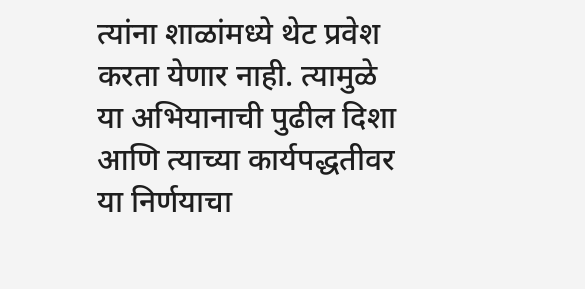त्यांना शाळांमध्ये थेट प्रवेश करता येणार नाही. त्यामुळे या अभियानाची पुढील दिशा आणि त्याच्या कार्यपद्धतीवर या निर्णयाचा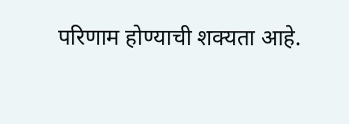परिणाम होण्याची शक्यता आहे.